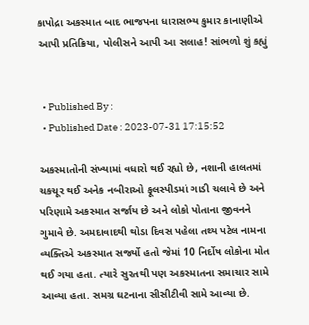કાપોદ્રા અકસ્માત બાદ ભાજપના ધારાસભ્ય કુમાર કાનાણીએ આપી પ્રતિક્રિયા, પોલીસને આપી આ સલાહ! સાંભળો શું કહ્યું


  • Published By :
  • Published Date : 2023-07-31 17:15:52

અકસ્માતોની સંખ્યામાં વધારો થઈ રહ્યો છે, નશાની હાલતમાં ચકચૂર થઈ અનેક નબીરાઓ ફૂલસ્પીડમાં ગાડી ચલાવે છે અને પરિણામે અકસ્માત સર્જાય છે અને લોકો પોતાના જીવનને ગુમાવે છે. અમદાવાદથી થોડા દિવસ પહેલા તથ્ય પટેલ નામના વ્યક્તિએ અકસ્માત સર્જ્યો હતો જેમાં 10 નિર્દોષ લોકોના મોત થઈ ગયા હતા. ત્યારે સુરતથી પણ અકસ્માતના સમાચાર સામે આવ્યા હતા. સમગ્ર ઘટનાના સીસીટીવી સામે આવ્યા છે.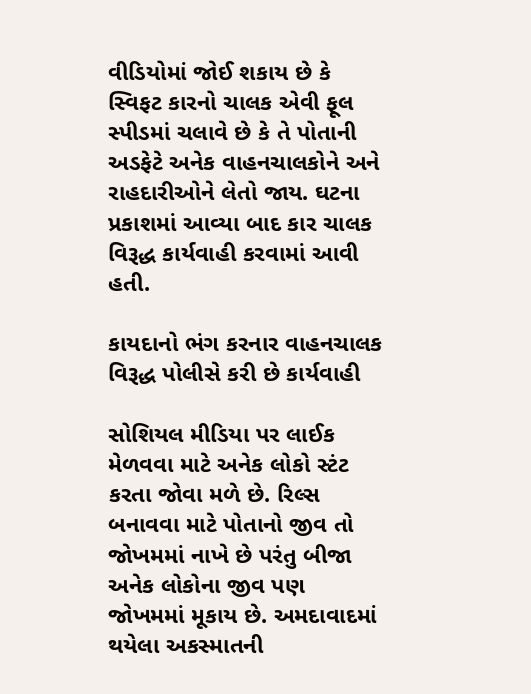વીડિયોમાં જોઈ શકાય છે કે સ્વિફટ કારનો ચાલક એવી ફૂલ સ્પીડમાં ચલાવે છે કે તે પોતાની અડફેટે અનેક વાહનચાલકોને અને રાહદારીઓને લેતો જાય. ઘટના પ્રકાશમાં આવ્યા બાદ કાર ચાલક વિરૂદ્ધ કાર્યવાહી કરવામાં આવી હતી.

કાયદાનો ભંગ કરનાર વાહનચાલક વિરૂદ્ધ પોલીસે કરી છે કાર્યવાહી

સોશિયલ મીડિયા પર લાઈક મેળવવા માટે અનેક લોકો સ્ટંટ કરતા જોવા મળે છે. રિલ્સ બનાવવા માટે પોતાનો જીવ તો જોખમમાં નાખે છે પરંતુ બીજા અનેક લોકોના જીવ પણ જોખમમાં મૂકાય છે. અમદાવાદમાં થયેલા અકસ્માતની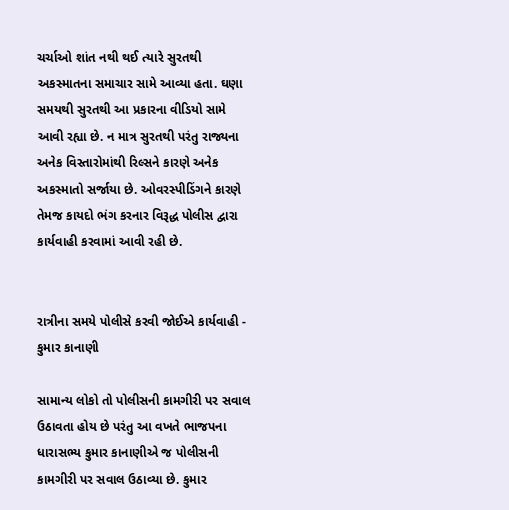ચર્ચાઓ શાંત નથી થઈ ત્યારે સુરતથી અકસ્માતના સમાચાર સામે આવ્યા હતા. ઘણા સમયથી સુરતથી આ પ્રકારના વીડિયો સામે આવી રહ્યા છે. ન માત્ર સુરતથી પરંતુ રાજ્યના અનેક વિસ્તારોમાંથી રિલ્સને કારણે અનેક અકસ્માતો સર્જાયા છે. ઓવરસ્પીડિંગને કારણે તેમજ કાયદો ભંગ કરનાર વિરૂદ્ધ પોલીસ દ્વારા કાર્યવાહી કરવામાં આવી રહી છે.


રાત્રીના સમયે પોલીસે કરવી જોઈએ કાર્યવાહી - કુમાર કાનાણી

સામાન્ય લોકો તો પોલીસની કામગીરી પર સવાલ ઉઠાવતા હોય છે પરંતુ આ વખતે ભાજપના ધારાસભ્ય કુમાર કાનાણીએ જ પોલીસની કામગીરી પર સવાલ ઉઠાવ્યા છે. કુમાર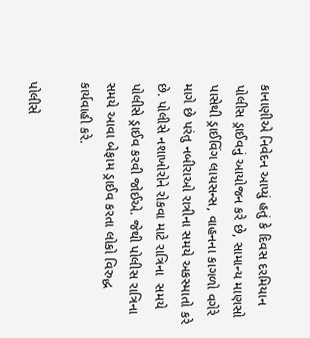કાનાણીએ નિવેદન આપ્યું હતું કે દિવસ દરમિયાન પોલીસ ડ્રાઈવનું આયોજન કરે છે, સામાન્ય માણસો પાસેથી ડ્રાઈવિંગ લાયસન્સ, વાહનના કાગળો વગેરે માગે છે પરંતુ નબીરાઓ રાત્રીના સમયે અકસ્માતો કરે છે. પોલીસે નશાખોરોને રોકવા માટે રાત્રિના  સમયે પોલીસે ડ્રાઈવ કરવી જોઈએ. જેથી પોલીસ રાત્રિના સમયે આવા બેફામ ડ્રાઈવ કરતા લોકો વિરુદ્ધ કાર્યવાહી કરે.

પોલીસે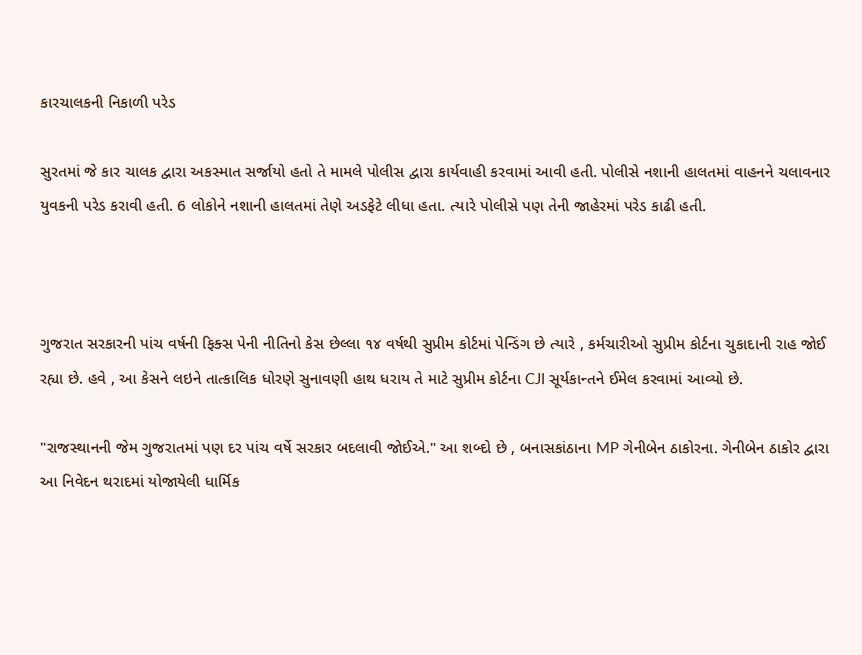કારચાલકની નિકાળી પરેડ

સુરતમાં જે કાર ચાલક દ્વારા અકસ્માત સર્જાયો હતો તે મામલે પોલીસ દ્વારા કાર્યવાહી કરવામાં આવી હતી. પોલીસે નશાની હાલતમાં વાહનને ચલાવનાર યુવકની પરેડ કરાવી હતી. 6 લોકોને નશાની હાલતમાં તેણે અડફેટે લીધા હતા. ત્યારે પોલીસે પણ તેની જાહેરમાં પરેડ કાઢી હતી.



ગુજરાત સરકારની પાંચ વર્ષની ફિક્સ પેની નીતિનો કેસ છેલ્લા ૧૪ વર્ષથી સુપ્રીમ કોર્ટમાં પેન્ડિંગ છે ત્યારે , કર્મચારીઓ સુપ્રીમ કોર્ટના ચુકાદાની રાહ જોઈ રહ્યા છે. હવે , આ કેસને લઇને તાત્કાલિક ધોરણે સુનાવણી હાથ ધરાય તે માટે સુપ્રીમ કોર્ટના CJI સૂર્યકાન્તને ઈમેલ કરવામાં આવ્યો છે.

"રાજસ્થાનની જેમ ગુજરાતમાં પણ દર પાંચ વર્ષે સરકાર બદલાવી જોઈએ." આ શબ્દો છે , બનાસકાંઠાના MP ગેનીબેન ઠાકોરના. ગેનીબેન ઠાકોર દ્વારા આ નિવેદન થરાદમાં યોજાયેલી ધાર્મિક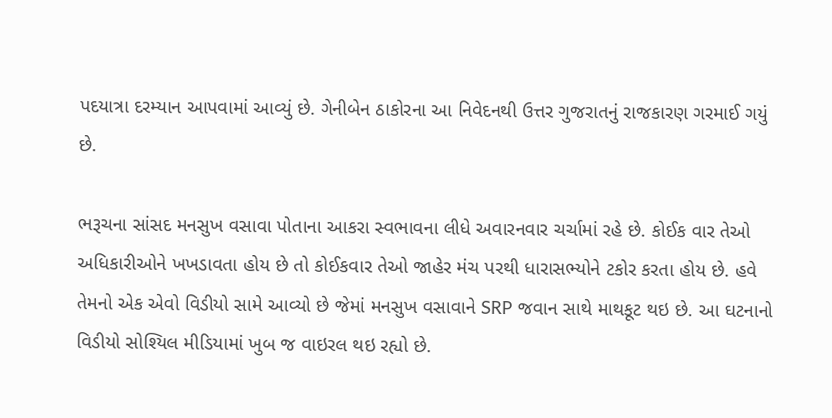પદયાત્રા દરમ્યાન આપવામાં આવ્યું છે. ગેનીબેન ઠાકોરના આ નિવેદનથી ઉત્તર ગુજરાતનું રાજકારણ ગરમાઈ ગયું છે.

ભરૂચના સાંસદ મનસુખ વસાવા પોતાના આકરા સ્વભાવના લીધે અવારનવાર ચર્ચામાં રહે છે. કોઈક વાર તેઓ અધિકારીઓને ખખડાવતા હોય છે તો કોઈકવાર તેઓ જાહેર મંચ પરથી ધારાસભ્યોને ટકોર કરતા હોય છે. હવે તેમનો એક એવો વિડીયો સામે આવ્યો છે જેમાં મનસુખ વસાવાને SRP જવાન સાથે માથકૂટ થઇ છે. આ ઘટનાનો વિડીયો સોશ્યિલ મીડિયામાં ખુબ જ વાઇરલ થઇ રહ્યો છે.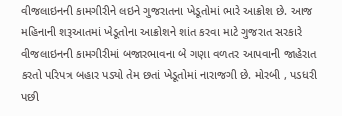વીજલાઇનની કામગીરીને લઇને ગુજરાતના ખેડૂતોમાં ભારે આક્રોશ છે. આજ મહિનાની શરૂઆતમાં ખેડૂતોના આક્રોશને શાંત કરવા માટે ગુજરાત સરકારે વીજલાઇનની કામગીરીમાં બજારભાવના બે ગણા વળતર આપવાની જાહેરાત કરતો પરિપત્ર બહાર પડ્યો તેમ છતાં ખેડૂતોમાં નારાજગી છે. મોરબી , પડધરી પછી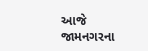આજે જામનગરના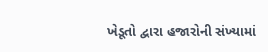ખેડૂતો દ્વારા હજારોની સંખ્યામાં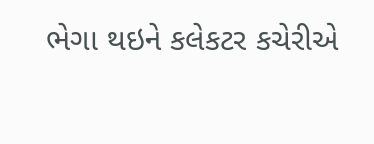ભેગા થઇને કલેકટર કચેરીએ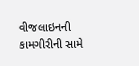વીજલાઇનની કામગીરીની સામે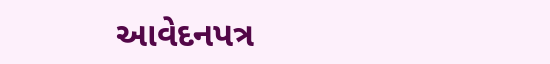આવેદનપત્ર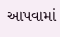આપવામાં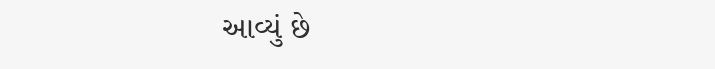આવ્યું છે